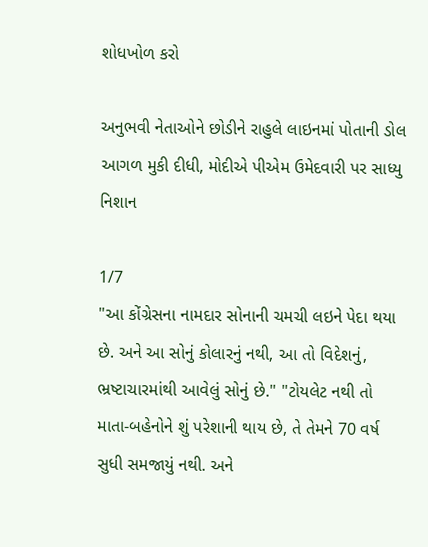શોધખોળ કરો

અનુભવી નેતાઓને છોડીને રાહુલે લાઇનમાં પોતાની ડોલ આગળ મુકી દીધી, મોદીએ પીએમ ઉમેદવારી પર સાધ્યુ નિશાન

1/7
"આ કોંગ્રેસના નામદાર સોનાની ચમચી લઇને પેદા થયા છે. અને આ સોનું કોલારનું નથી, આ તો વિદેશનું, ભ્રષ્ટાચારમાંથી આવેલું સોનું છે." "ટોયલેટ નથી તો માતા-બહેનોને શું પરેશાની થાય છે, તે તેમને 70 વર્ષ સુધી સમજાયું નથી. અને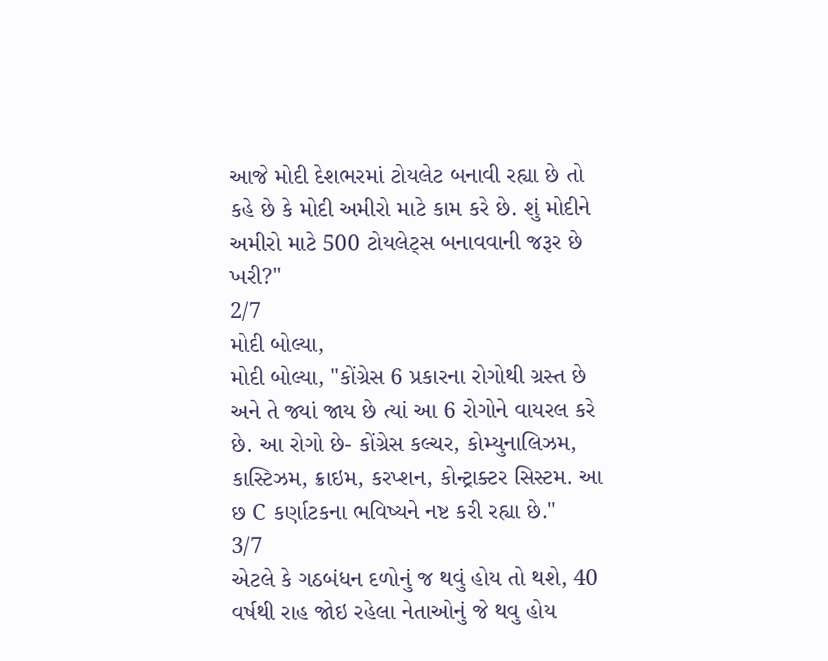આજે મોદી દેશભરમાં ટોયલેટ બનાવી રહ્યા છે તો કહે છે કે મોદી અમીરો માટે કામ કરે છે. શું મોદીને અમીરો માટે 500 ટોયલેટ્સ બનાવવાની જરૂર છે ખરી?"
2/7
મોદી બોલ્યા,
મોદી બોલ્યા, "કોંગ્રેસ 6 પ્રકારના રોગોથી ગ્રસ્ત છે અને તે જ્યાં જાય છે ત્યાં આ 6 રોગોને વાયરલ કરે છે. આ રોગો છે- કોંગ્રેસ કલ્ચર, કોમ્યુનાલિઝમ, કાસ્ટિઝમ, ક્રાઇમ, કરપ્શન, કોન્ટ્રાક્ટર સિસ્ટમ. આ છ C કર્ણાટકના ભવિષ્યને નષ્ટ કરી રહ્યા છે."
3/7
એટલે કે ગઠબંધન દળોનું જ થવું હોય તો થશે, 40 વર્ષથી રાહ જોઇ રહેલા નેતાઓનું જે થવુ હોય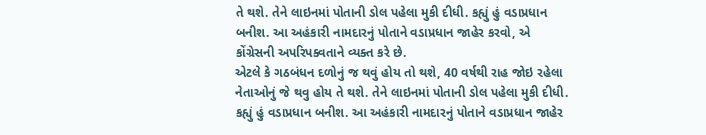તે થશે. તેને લાઇનમાં પોતાની ડોલ પહેલા મુકી દીધી. કહ્યું હું વડાપ્રધાન બનીશ. આ અહંકારી નામદારનું પોતાને વડાપ્રધાન જાહેર કરવો, એ કોંગ્રેસની અપરિપક્વતાને વ્યક્ત કરે છે.
એટલે કે ગઠબંધન દળોનું જ થવું હોય તો થશે, 40 વર્ષથી રાહ જોઇ રહેલા નેતાઓનું જે થવુ હોય તે થશે. તેને લાઇનમાં પોતાની ડોલ પહેલા મુકી દીધી. કહ્યું હું વડાપ્રધાન બનીશ. આ અહંકારી નામદારનું પોતાને વડાપ્રધાન જાહેર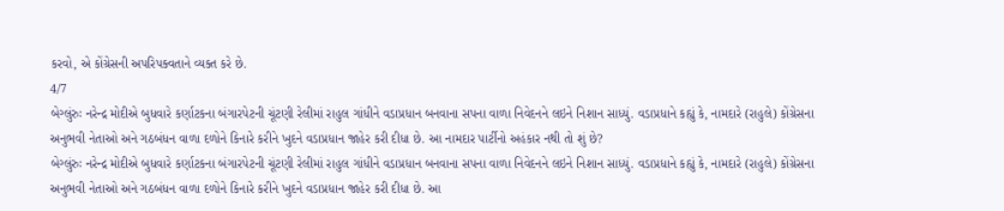કરવો, એ કોંગ્રેસની અપરિપક્વતાને વ્યક્ત કરે છે.
4/7
બેગ્લુંરુઃ નરેન્દ્ર મોદીએ બુધવારે કર્ણાટકના બંગારપેટની ચૂંટણી રેલીમાં રાહુલ ગાંધીને વડાપ્રધાન બનવાના સપના વાળા નિવેદનને લઇને નિશાન સાધ્યું. વડાપ્રધાને કહ્યું કે, નામદારે (રાહુલે) કોંગ્રેસના અનુભવી નેતાઓ અને ગઠબંધન વાળા દળોને કિનારે કરીને ખુદને વડાપ્રધાન જાહેર કરી દીધા છે. આ નામદાર પાર્ટીનો અહંકાર નથી તો શું છે?
બેગ્લુંરુઃ નરેન્દ્ર મોદીએ બુધવારે કર્ણાટકના બંગારપેટની ચૂંટણી રેલીમાં રાહુલ ગાંધીને વડાપ્રધાન બનવાના સપના વાળા નિવેદનને લઇને નિશાન સાધ્યું. વડાપ્રધાને કહ્યું કે, નામદારે (રાહુલે) કોંગ્રેસના અનુભવી નેતાઓ અને ગઠબંધન વાળા દળોને કિનારે કરીને ખુદને વડાપ્રધાન જાહેર કરી દીધા છે. આ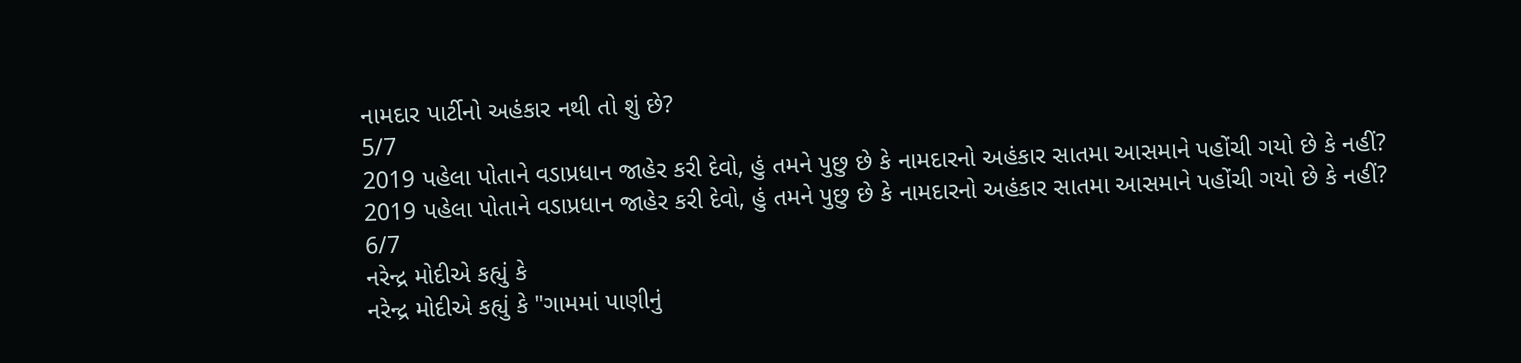નામદાર પાર્ટીનો અહંકાર નથી તો શું છે?
5/7
2019 પહેલા પોતાને વડાપ્રધાન જાહેર કરી દેવો, હું તમને પુછુ છે કે નામદારનો અહંકાર સાતમા આસમાને પહોંચી ગયો છે કે નહીં?
2019 પહેલા પોતાને વડાપ્રધાન જાહેર કરી દેવો, હું તમને પુછુ છે કે નામદારનો અહંકાર સાતમા આસમાને પહોંચી ગયો છે કે નહીં?
6/7
નરેન્દ્ર મોદીએ કહ્યું કે
નરેન્દ્ર મોદીએ કહ્યું કે "ગામમાં પાણીનું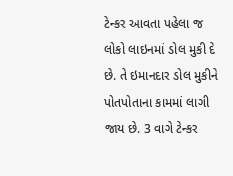ટેન્કર આવતા પહેલા જ લોકો લાઇનમાં ડોલ મુકી દે છે. તે ઇમાનદાર ડોલ મુકીને પોતપોતાના કામમાં લાગી જાય છે. 3 વાગે ટેન્કર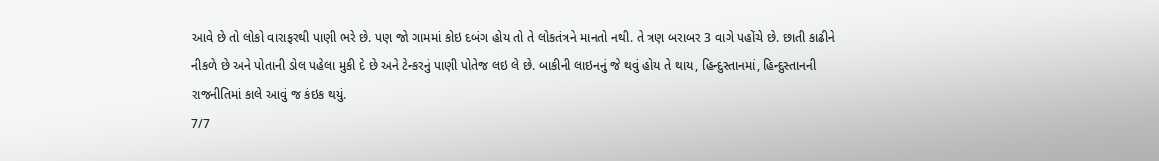આવે છે તો લોકો વારાફરથી પાણી ભરે છે. પણ જો ગામમાં કોઇ દબંગ હોય તો તે લોકતંત્રને માનતો નથી. તે ત્રણ બરાબર 3 વાગે પહોંચે છે. છાતી કાઢીને નીકળે છે અને પોતાની ડોલ પહેલા મુકી દે છે અને ટેન્કરનું પાણી પોતેજ લઇ લે છે. બાકીની લાઇનનું જે થવું હોય તે થાય, હિન્દુસ્તાનમાં, હિન્દુસ્તાનની રાજનીતિમાં કાલે આવું જ કંઇક થયું.
7/7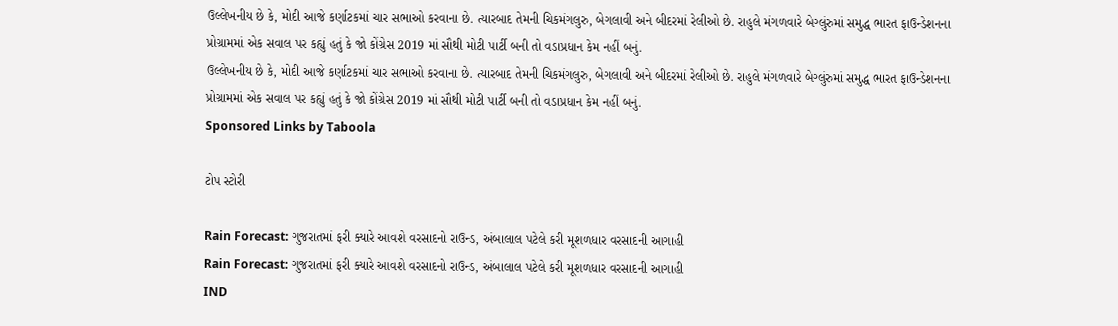ઉલ્લેખનીય છે કે, મોદી આજે કર્ણાટકમાં ચાર સભાઓ કરવાના છે. ત્યારબાદ તેમની ચિકમંગલુરુ, બેગલાવી અને બીદરમાં રેલીઓ છે. રાહુલે મંગળવારે બેગ્લુંરુમાં સમુદ્ધ ભારત ફાઉન્ડેશનના પ્રોગ્રામમાં એક સવાલ પર કહ્યું હતું કે જો કોંગ્રેસ 2019 માં સૌથી મોટી પાર્ટી બની તો વડાપ્રધાન કેમ નહીં બનું.
ઉલ્લેખનીય છે કે, મોદી આજે કર્ણાટકમાં ચાર સભાઓ કરવાના છે. ત્યારબાદ તેમની ચિકમંગલુરુ, બેગલાવી અને બીદરમાં રેલીઓ છે. રાહુલે મંગળવારે બેગ્લુંરુમાં સમુદ્ધ ભારત ફાઉન્ડેશનના પ્રોગ્રામમાં એક સવાલ પર કહ્યું હતું કે જો કોંગ્રેસ 2019 માં સૌથી મોટી પાર્ટી બની તો વડાપ્રધાન કેમ નહીં બનું.
Sponsored Links by Taboola

ટોપ સ્ટોરી

Rain Forecast: ગુજરાતમાં ફરી ક્યારે આવશે વરસાદનો રાઉન્ડ, અંબાલાલ પટેલે કરી મૂશળધાર વરસાદની આગાહી
Rain Forecast: ગુજરાતમાં ફરી ક્યારે આવશે વરસાદનો રાઉન્ડ, અંબાલાલ પટેલે કરી મૂશળધાર વરસાદની આગાહી
IND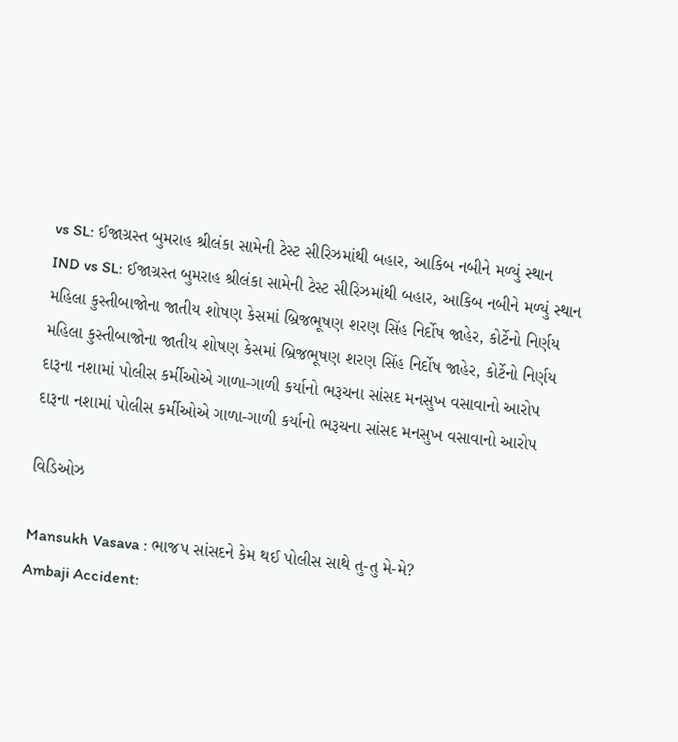vs SL: ઈજાગ્રસ્ત બુમરાહ શ્રીલંકા સામેની ટેસ્ટ સીરિઝમાંથી બહાર, આકિબ નબીને મળ્યું સ્થાન
IND vs SL: ઈજાગ્રસ્ત બુમરાહ શ્રીલંકા સામેની ટેસ્ટ સીરિઝમાંથી બહાર, આકિબ નબીને મળ્યું સ્થાન
મહિલા કુસ્તીબાજોના જાતીય શોષણ કેસમાં બ્રિજભૂષણ શરણ સિંહ નિર્દોષ જાહેર, કોર્ટેનો નિર્ણય
મહિલા કુસ્તીબાજોના જાતીય શોષણ કેસમાં બ્રિજભૂષણ શરણ સિંહ નિર્દોષ જાહેર, કોર્ટેનો નિર્ણય
દારૂના નશામાં પોલીસ કર્મીઓએ ગાળા-ગાળી કર્યાનો ભરૂચના સાંસદ મનસુખ વસાવાનો આરોપ
દારૂના નશામાં પોલીસ કર્મીઓએ ગાળા-ગાળી કર્યાનો ભરૂચના સાંસદ મનસુખ વસાવાનો આરોપ

વિડિઓઝ

Mansukh Vasava : ભાજપ સાંસદને કેમ થઈ પોલીસ સાથે તુ-તુ મે-મે?
Ambaji Accident: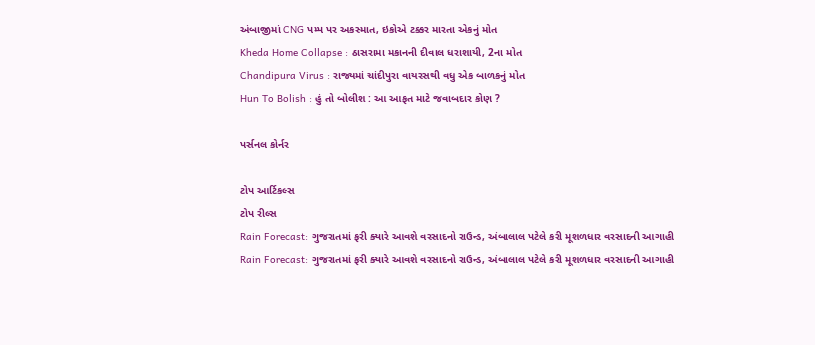અંબાજીમાં CNG પમ્પ પર અકસ્માત, ઇકોએ ટક્કર મારતા એકનું મોત
Kheda Home Collapse : ઠાસરામા મકાનની દીવાલ ધરાશાયી, 2ના મોત
Chandipura Virus : રાજ્યમાં ચાંદીપુરા વાયરસથી વધુ એક બાળકનું મોત
Hun To Bolish : હું તો બોલીશ : આ આફત માટે જવાબદાર કોણ ?

પર્સનલ કોર્નર

ટોપ આર્ટિકલ્સ
ટોપ રીલ્સ
Rain Forecast: ગુજરાતમાં ફરી ક્યારે આવશે વરસાદનો રાઉન્ડ, અંબાલાલ પટેલે કરી મૂશળધાર વરસાદની આગાહી
Rain Forecast: ગુજરાતમાં ફરી ક્યારે આવશે વરસાદનો રાઉન્ડ, અંબાલાલ પટેલે કરી મૂશળધાર વરસાદની આગાહી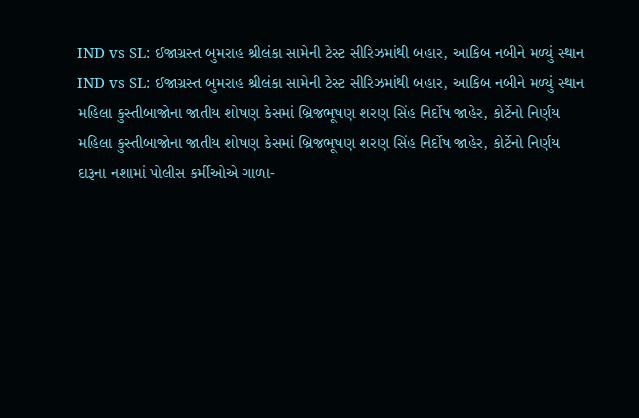IND vs SL: ઈજાગ્રસ્ત બુમરાહ શ્રીલંકા સામેની ટેસ્ટ સીરિઝમાંથી બહાર, આકિબ નબીને મળ્યું સ્થાન
IND vs SL: ઈજાગ્રસ્ત બુમરાહ શ્રીલંકા સામેની ટેસ્ટ સીરિઝમાંથી બહાર, આકિબ નબીને મળ્યું સ્થાન
મહિલા કુસ્તીબાજોના જાતીય શોષણ કેસમાં બ્રિજભૂષણ શરણ સિંહ નિર્દોષ જાહેર, કોર્ટેનો નિર્ણય
મહિલા કુસ્તીબાજોના જાતીય શોષણ કેસમાં બ્રિજભૂષણ શરણ સિંહ નિર્દોષ જાહેર, કોર્ટેનો નિર્ણય
દારૂના નશામાં પોલીસ કર્મીઓએ ગાળા-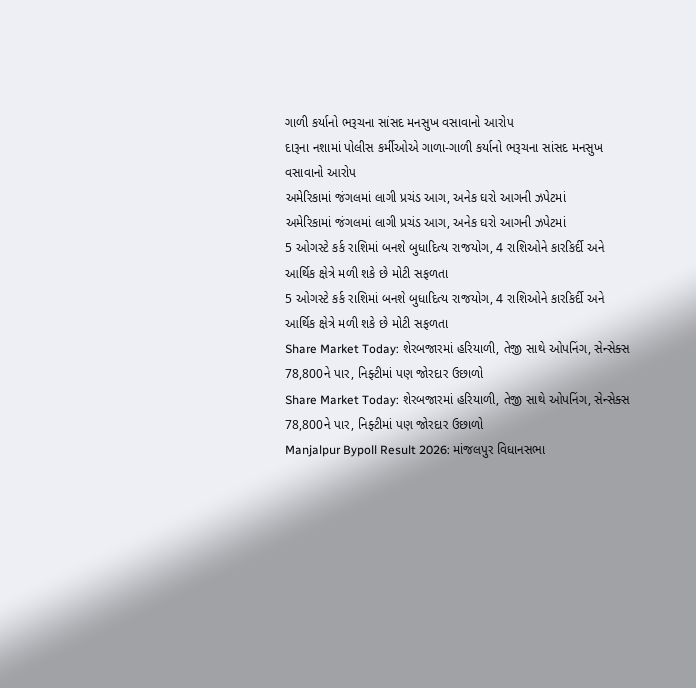ગાળી કર્યાનો ભરૂચના સાંસદ મનસુખ વસાવાનો આરોપ
દારૂના નશામાં પોલીસ કર્મીઓએ ગાળા-ગાળી કર્યાનો ભરૂચના સાંસદ મનસુખ વસાવાનો આરોપ
અમેરિકામાં જંગલમાં લાગી પ્રચંડ આગ, અનેક ઘરો આગની ઝપેટમાં
અમેરિકામાં જંગલમાં લાગી પ્રચંડ આગ, અનેક ઘરો આગની ઝપેટમાં
5 ઓગસ્ટે કર્ક રાશિમાં બનશે બુધાદિત્ય રાજયોગ, 4 રાશિઓને કારકિર્દી અને આર્થિક ક્ષેત્રે મળી શકે છે મોટી સફળતા
5 ઓગસ્ટે કર્ક રાશિમાં બનશે બુધાદિત્ય રાજયોગ, 4 રાશિઓને કારકિર્દી અને આર્થિક ક્ષેત્રે મળી શકે છે મોટી સફળતા
Share Market Today: શેરબજારમાં હરિયાળી, તેજી સાથે ઓપનિંગ, સેન્સેક્સ 78,800ને પાર, નિફ્ટીમાં પણ જોરદાર ઉછાળો
Share Market Today: શેરબજારમાં હરિયાળી, તેજી સાથે ઓપનિંગ, સેન્સેક્સ 78,800ને પાર, નિફ્ટીમાં પણ જોરદાર ઉછાળો
Manjalpur Bypoll Result 2026: માંજલપુર વિધાનસભા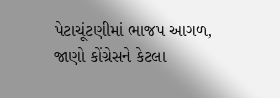પેટાચૂંટણીમાં ભાજપ આગળ, જાણો કોંગ્રેસને કેટલા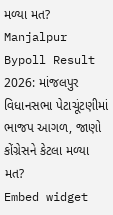મળ્યા મત?
Manjalpur Bypoll Result 2026: માંજલપુર વિધાનસભા પેટાચૂંટણીમાં ભાજપ આગળ, જાણો કોંગ્રેસને કેટલા મળ્યા મત?
Embed widget